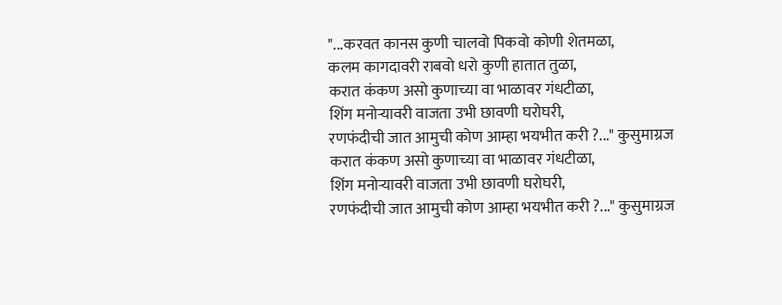"...करवत कानस कुणी चालवो पिकवो कोणी शेतमळा,
कलम कागदावरी राबवो धरो कुणी हातात तुळा,
करात कंकण असो कुणाच्या वा भाळावर गंधटीळा,
शिंग मनोऱ्यावरी वाजता उभी छावणी घरोघरी,
रणफंदीची जात आमुची कोण आम्हा भयभीत करी ?..." कुसुमाग्रज
करात कंकण असो कुणाच्या वा भाळावर गंधटीळा,
शिंग मनोऱ्यावरी वाजता उभी छावणी घरोघरी,
रणफंदीची जात आमुची कोण आम्हा भयभीत करी ?..." कुसुमाग्रज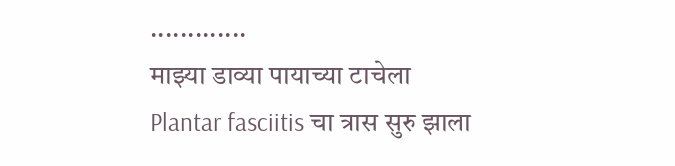.............
माझ्या डाव्या पायाच्या टाचेला
Plantar fasciitis चा त्रास सुरु झाला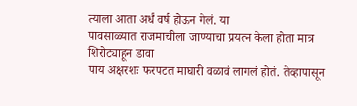त्याला आता अर्धं वर्ष होऊन गेलं. या
पावसाळ्यात राजमाचीला जाण्याचा प्रयत्न केला होता मात्र शिरोट्याहून डावा
पाय अक्षरशः फरपटत माघारी वळावं लागलं होतं. तेव्हापासून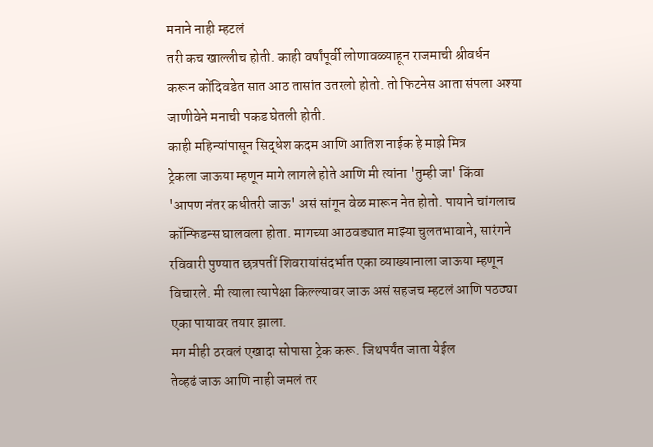मनाने नाही म्हटलं
तरी कच खाल्लीच होती. काही वर्षांपूर्वी लोणावळ्याहून राजमाची श्रीवर्धन
करून कोंदिवडेत सात आठ तासांत उतरलो होतो. तो फिटनेस आता संपला अश्या
जाणीवेने मनाची पकड घेतली होती.
काही महिन्यांपासून सिद्धेश कदम आणि आतिश नाईक हे माझे मित्र
ट्रेकला जाऊया म्हणून मागे लागले होते आणि मी त्यांना 'तुम्ही जा' किंवा
'आपण नंतर कधीतरी जाऊ' असं सांगून वेळ मारून नेत होतो. पायाने चांगलाच
कॉन्फिडन्स घालवला होता. मागच्या आठवड्यात माझ्या चुलतभावाने, सारंगने
रविवारी पुण्यात छत्रपतीं शिवरायांसंदर्भात एका व्याख्यानाला जाऊया म्हणून
विचारले. मी त्याला त्यापेक्षा किल्ल्यावर जाऊ असं सहजच म्हटलं आणि पठठ्या
एका पायावर तयार झाला.
मग मीही ठरवलं एखादा सोपासा ट्रेक करू. जिथपर्यंत जाता येईल
तेव्हढं जाऊ आणि नाही जमलं तर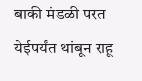बाकी मंडळी परत येईपर्यंत थांबून राहू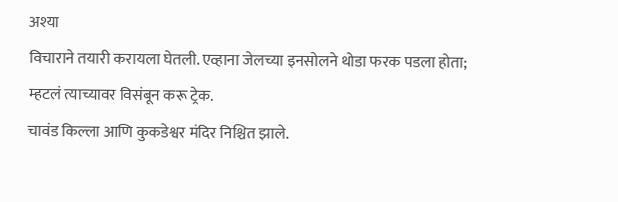अश्या
विचाराने तयारी करायला घेतली. एव्हाना जेलच्या इनसोलने थोडा फरक पडला होता;
म्हटलं त्याच्यावर विसंबून करू ट्रेक.
चावंड किल्ला आणि कुकडेश्वर मंदिर निश्चित झाले.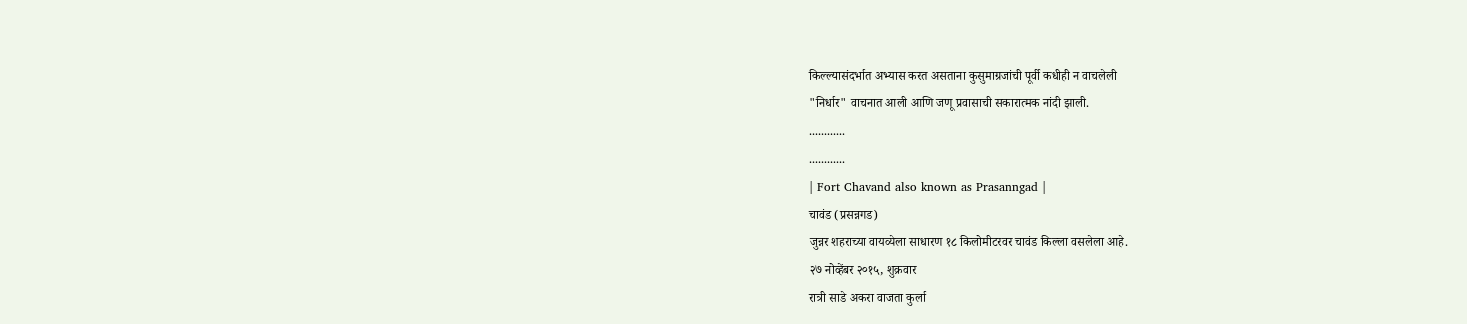किल्ल्यासंदर्भात अभ्यास करत असताना कुसुमाग्रजांची पूर्वी कधीही न वाचलेली
"निर्धार" वाचनात आली आणि जणू प्रवासाची सकारात्मक नांदी झाली.
............
............
| Fort Chavand also known as Prasanngad |
चावंड (प्रसन्नगड)
जुन्नर शहराच्या वायव्येला साधारण १८ किलोमीटरवर चावंड किल्ला वसलेला आहे.
२७ नोव्हेंबर २०१५, शुक्रवार
रात्री साडे अकरा वाजता कुर्ला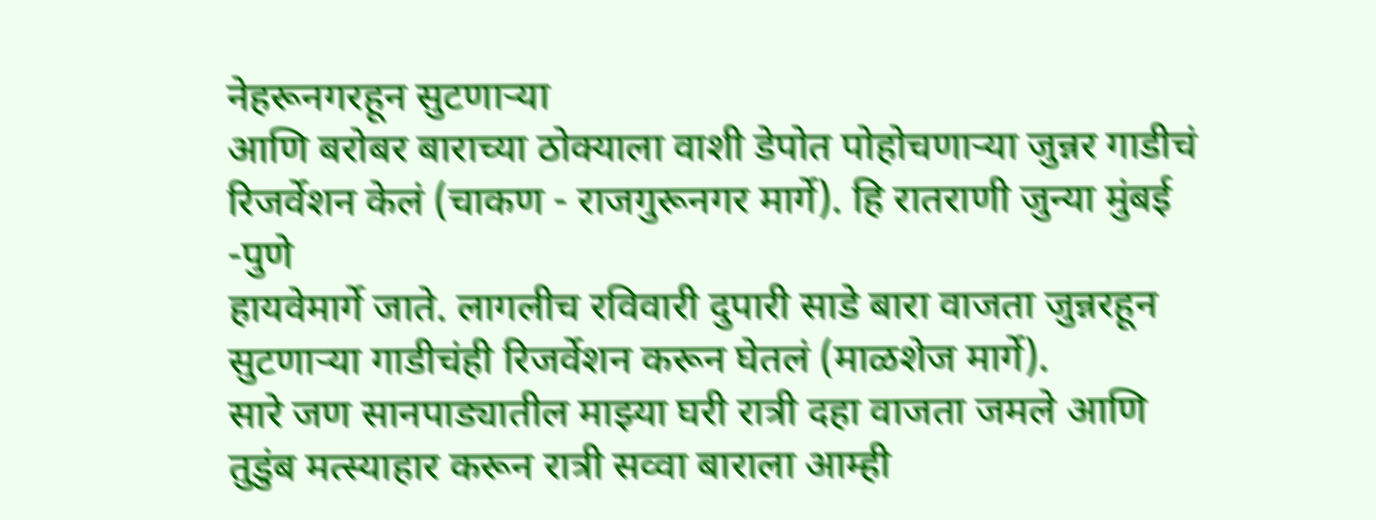नेहरूनगरहून सुटणाऱ्या
आणि बरोबर बाराच्या ठोक्याला वाशी डेपोत पोहोचणाऱ्या जुन्नर गाडीचं
रिजर्वेशन केलं (चाकण - राजगुरूनगर मार्गे). हि रातराणी जुन्या मुंबई -पुणे
हायवेमार्गे जाते. लागलीच रविवारी दुपारी साडे बारा वाजता जुन्नरहून
सुटणाऱ्या गाडीचंही रिजर्वेशन करून घेतलं (माळशेज मार्गे).
सारे जण सानपाड्यातील माझ्या घरी रात्री दहा वाजता जमले आणि
तुडुंब मत्स्याहार करून रात्री सव्वा बाराला आम्ही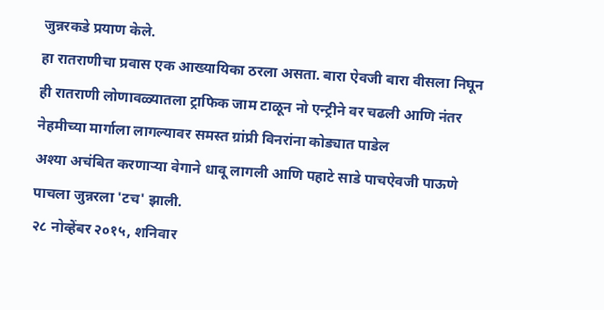जुन्नरकडे प्रयाण केले.
हा रातराणीचा प्रवास एक आख्यायिका ठरला असता. बारा ऐवजी बारा वीसला निघून
ही रातराणी लोणावळ्यातला ट्राफिक जाम टाळून नो एन्ट्रीने वर चढली आणि नंतर
नेहमीच्या मार्गाला लागल्यावर समस्त ग्रांप्री विनरांना कोड्यात पाडेल
अश्या अचंबित करणाऱ्या वेगाने धावू लागली आणि पहाटे साडे पाचऐवजी पाऊणे
पाचला जुन्नरला 'टच' झाली.
२८ नोव्हेंबर २०१५, शनिवार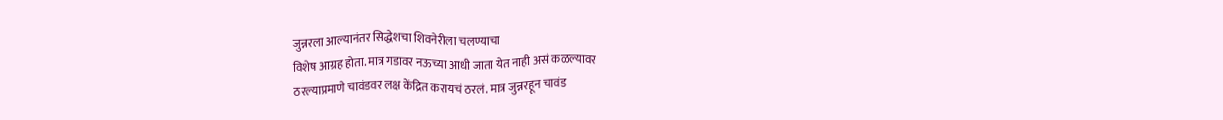जुन्नरला आल्यानंतर सिद्धेशचा शिवनेरीला चलण्याचा
विशेष आग्रह होता. मात्र गडावर नऊच्या आधी जाता येत नाही असं कळल्यावर
ठरल्याप्रमाणे चावंडवर लक्ष केंद्रित करायचं ठरलं. मात्र जुन्नरहून चावंड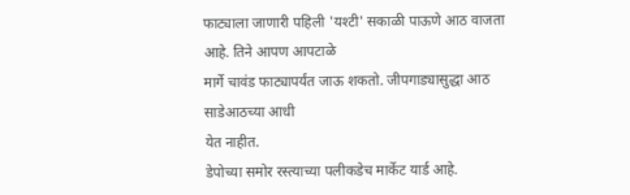फाट्याला जाणारी पहिली 'यश्टी' सकाळी पाऊणे आठ वाजता आहे. तिने आपण आपटाळे
मार्गे चावंड फाट्यापर्यंत जाऊ शकतो. जीपगाड्यासुद्धा आठ साडेआठच्या आधी
येत नाहीत.
डेपोच्या समोर रस्त्याच्या पलीकडेच मार्केट यार्ड आहे.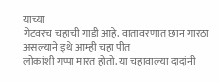याच्या
गेटवरच चहाची गाडी आहे. वातावरणात छान गारठा असल्याने इथे आम्ही चहा पीत
लोकांशी गप्पा मारत होतो. या चहावाल्या दादांनी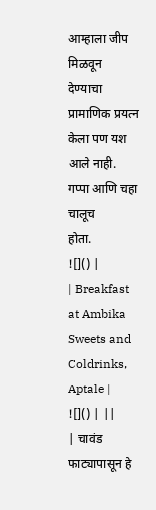आम्हाला जीप मिळवून
देण्याचा प्रामाणिक प्रयत्न केला पण यश आले नाही. गप्पा आणि चहा चालूच
होता.
![]() |
| Breakfast at Ambika Sweets and Coldrinks, Aptale |
![]() | ||
| चावंड फाट्यापासून हे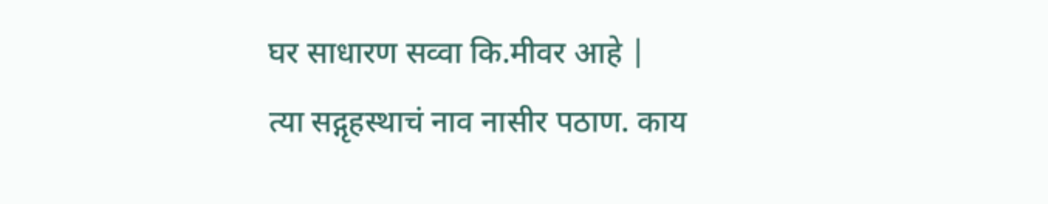घर साधारण सव्वा कि.मीवर आहे |
त्या सद्गृहस्थाचं नाव नासीर पठाण. काय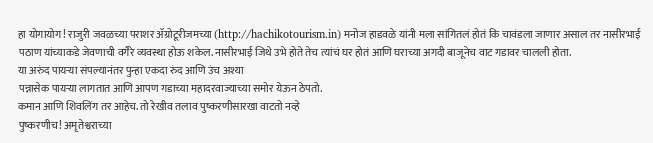हा योगायोग! राजुरी जवळच्या पराशर ॲग्रोटूरीजमच्या (http://hachikotourism.in) मनोज हाडवळे यांनी मला सांगितलं होतं कि चावंडला जाणार असाल तर नासीरभाई पठाण यांच्याकडे जेवणाची वगैरे व्यवस्था होऊ शकेल. नासीरभाई जिथे उभे होते तेच त्यांचं घर होतं आणि घराच्या अगदी बाजूनेच वाट गडावर चालली होता.
या अरुंद पायऱ्या संपल्यानंतर पुन्हा एकदा रुंद आणि उंच अश्या
पन्नासेक पायऱ्या लागतात आणि आपण गडाच्या महादरवाज्याच्या समोर येऊन ठेपतो.
कमान आणि शिवलिंग तर आहेच. तो रेखीव तलाव पुष्करणीसारखा वाटतो नव्हे
पुष्करणीच! अमृतेश्वराच्या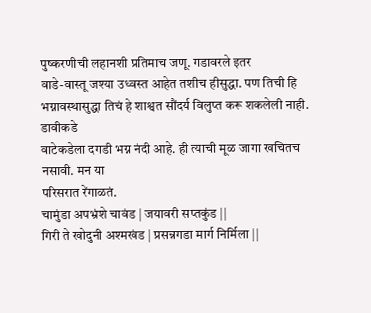पुष्करणीची लहानशी प्रतिमाच जणू. गडावरले इतर
वाडे-वास्तू जश्या उध्वस्त आहेत तशीच हीसुद्धा. पण तिची हि
भग्नावस्थासुद्धा तिचं हे शाश्वत सौंदर्य विलुप्त करू शकलेली नाही.
डावीकडे
वाटेकडेला दगडी भग्न नंदी आहे. ही त्याची मूळ जागा खचितच नसावी. मन या
परिसरात रेंगाळतं.
चामुंडा अपभ्रंशे चावंड | जयावरी सप्तकुंड ||
गिरी ते खोदुनी अश्मखंड | प्रसन्नगडा मार्ग निर्मिला ||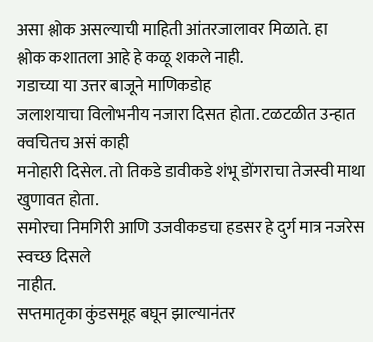असा श्लोक असल्याची माहिती आंतरजालावर मिळाते. हा
श्लोक कशातला आहे हे कळू शकले नाही.
गडाच्या या उत्तर बाजूने माणिकडोह
जलाशयाचा विलोभनीय नजारा दिसत होता. टळटळीत उन्हात क्वचितच असं काही
मनोहारी दिसेल. तो तिकडे डावीकडे शंभू डोंगराचा तेजस्वी माथा खुणावत होता.
समोरचा निमगिरी आणि उजवीकडचा हडसर हे दुर्ग मात्र नजरेस स्वच्छ दिसले
नाहीत.
सप्तमातृका कुंडसमूह बघून झाल्यानंतर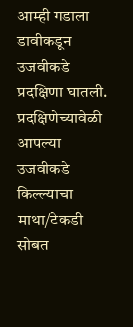आम्ही गडाला डावीकडून
उजवीकडे प्रदक्षिणा घातली. प्रदक्षिणेच्यावेळी आपल्या उजवीकडे किल्ल्याचा
माथा/टेकडी सोबत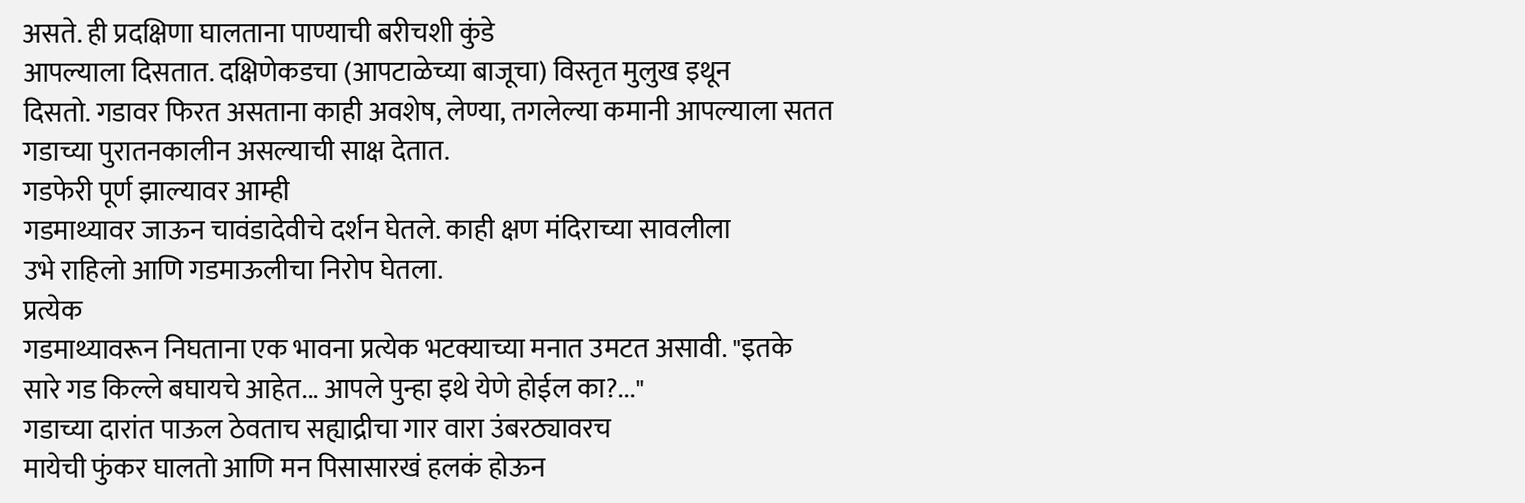असते. ही प्रदक्षिणा घालताना पाण्याची बरीचशी कुंडे
आपल्याला दिसतात. दक्षिणेकडचा (आपटाळेच्या बाजूचा) विस्तृत मुलुख इथून
दिसतो. गडावर फिरत असताना काही अवशेष, लेण्या, तगलेल्या कमानी आपल्याला सतत
गडाच्या पुरातनकालीन असल्याची साक्ष देतात.
गडफेरी पूर्ण झाल्यावर आम्ही
गडमाथ्यावर जाऊन चावंडादेवीचे दर्शन घेतले. काही क्षण मंदिराच्या सावलीला
उभे राहिलो आणि गडमाऊलीचा निरोप घेतला.
प्रत्येक
गडमाथ्यावरून निघताना एक भावना प्रत्येक भटक्याच्या मनात उमटत असावी. "इतके
सारे गड किल्ले बघायचे आहेत... आपले पुन्हा इथे येणे होईल का?..."
गडाच्या दारांत पाऊल ठेवताच सह्याद्रीचा गार वारा उंबरठ्यावरच
मायेची फुंकर घालतो आणि मन पिसासारखं हलकं होऊन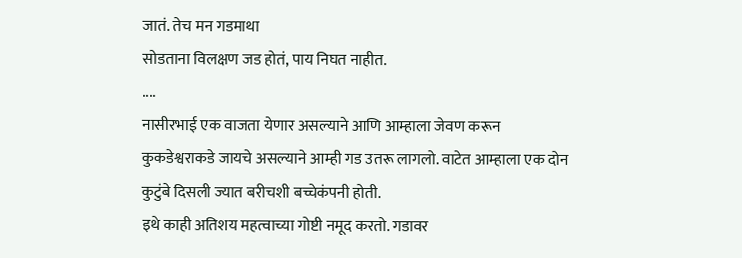जातं. तेच मन गडमाथा
सोडताना विलक्षण जड होतं, पाय निघत नाहीत.
....
नासीरभाई एक वाजता येणार असल्याने आणि आम्हाला जेवण करून
कुकडेश्वराकडे जायचे असल्याने आम्ही गड उतरू लागलो. वाटेत आम्हाला एक दोन
कुटुंबे दिसली ज्यात बरीचशी बच्चेकंपनी होती.
इथे काही अतिशय महत्वाच्या गोष्टी नमूद करतो. गडावर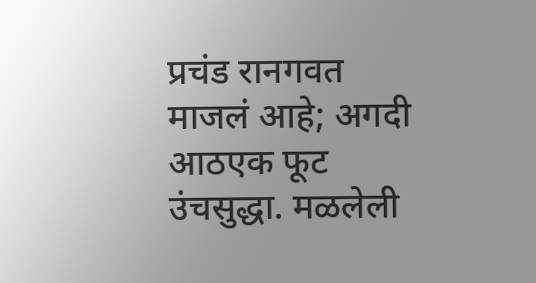प्रचंड रानगवत माजलं आहे; अगदी आठएक फूट उंचसुद्धा. मळलेली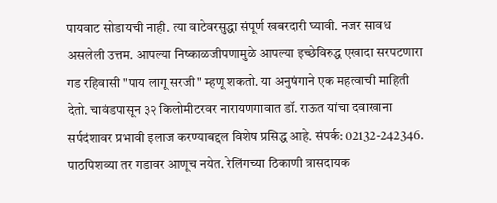पायवाट सोडायची नाही. त्या वाटेवरसुद्धा संपूर्ण खबरदारी घ्यावी. नजर सावध असलेली उत्तम. आपल्या निष्काळजीपणामुळे आपल्या इच्छेविरुद्ध एखादा सरपटणारा गड रहिवासी "पाय लागू सरजी" म्हणू शकतो. या अनुषंगाने एक महत्वाची माहिती देतो. चावंडपासून ३२ किलोमीटरवर नारायणगावात डॉ. राऊत यांचा दवाखाना सर्पदंशावर प्रभावी इलाज करण्याबद्दल विशेष प्रसिद्ध आहे. संपर्क: 02132-242346. पाठपिशव्या तर गडावर आणूच नयेत. रेलिंगच्या ठिकाणी त्रासदायक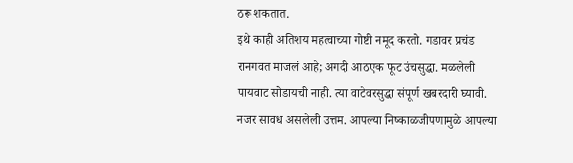ठरू शकतात.
इथे काही अतिशय महत्वाच्या गोष्टी नमूद करतो. गडावर प्रचंड रानगवत माजलं आहे; अगदी आठएक फूट उंचसुद्धा. मळलेली पायवाट सोडायची नाही. त्या वाटेवरसुद्धा संपूर्ण खबरदारी घ्यावी. नजर सावध असलेली उत्तम. आपल्या निष्काळजीपणामुळे आपल्या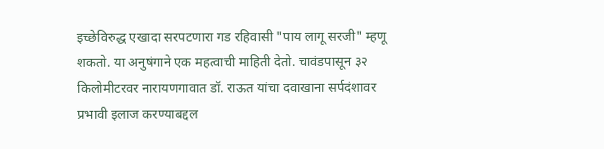इच्छेविरुद्ध एखादा सरपटणारा गड रहिवासी "पाय लागू सरजी" म्हणू शकतो. या अनुषंगाने एक महत्वाची माहिती देतो. चावंडपासून ३२ किलोमीटरवर नारायणगावात डॉ. राऊत यांचा दवाखाना सर्पदंशावर प्रभावी इलाज करण्याबद्दल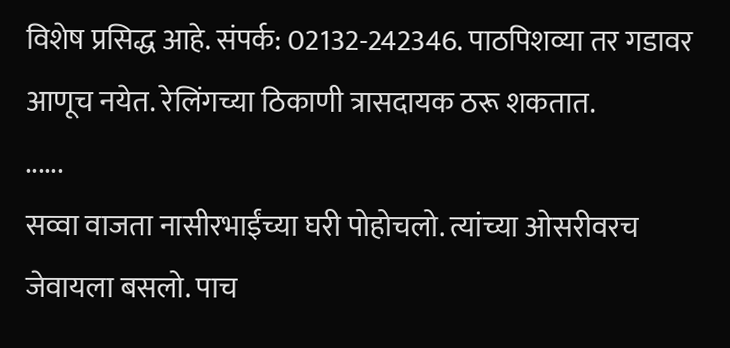विशेष प्रसिद्ध आहे. संपर्क: 02132-242346. पाठपिशव्या तर गडावर आणूच नयेत. रेलिंगच्या ठिकाणी त्रासदायक ठरू शकतात.
......
सव्वा वाजता नासीरभाईंच्या घरी पोहोचलो. त्यांच्या ओसरीवरच
जेवायला बसलो. पाच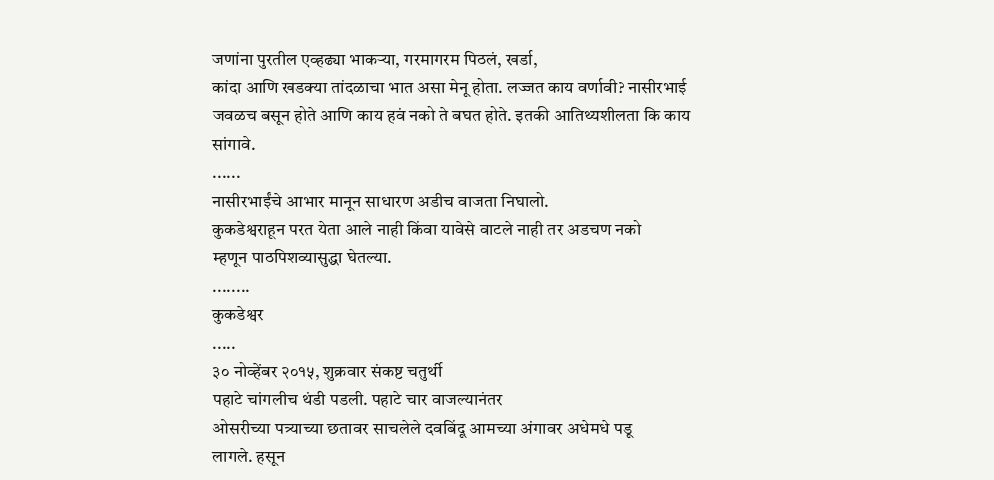जणांना पुरतील एव्हढ्या भाकऱ्या, गरमागरम पिठलं, खर्डा,
कांदा आणि खडक्या तांदळाचा भात असा मेनू होता. लज्जत काय वर्णावी? नासीरभाई
जवळच बसून होते आणि काय हवं नको ते बघत होते. इतकी आतिथ्यशीलता कि काय
सांगावे.
......
नासीरभाईंचे आभार मानून साधारण अडीच वाजता निघालो.
कुकडेश्वराहून परत येता आले नाही किंवा यावेसे वाटले नाही तर अडचण नको
म्हणून पाठपिशव्यासुद्धा घेतल्या.
........
कुकडेश्वर
.....
३० नोव्हेंबर २०१५, शुक्रवार संकष्ट चतुर्थी
पहाटे चांगलीच थंडी पडली. पहाटे चार वाजल्यानंतर
ओसरीच्या पत्र्याच्या छतावर साचलेले दवबिंदू आमच्या अंगावर अधेमधे पडू
लागले. हसून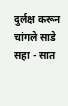दुर्लक्ष करून चांगले साडे सहा - सात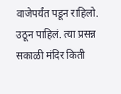वाजेपर्यंत पडून राहिलो.
उठून पाहिलं. त्या प्रसन्न सकाळी मंदिर किती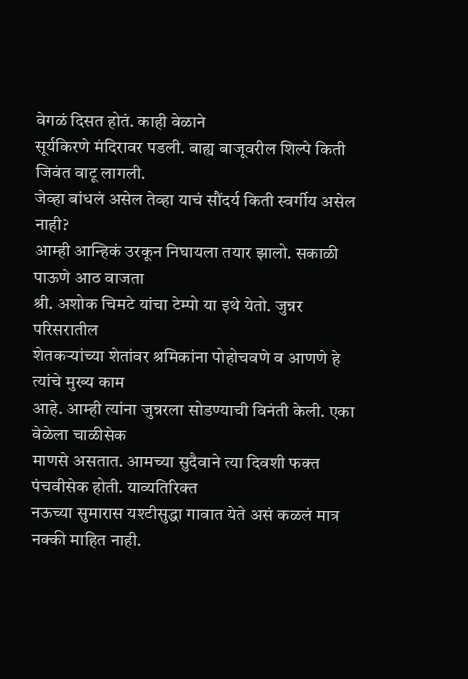वेगळं दिसत होतं. काही वेळाने
सूर्यकिरणे मंदिरावर पडली. बाह्य बाजूवरील शिल्पे किती जिवंत वाटू लागली.
जेव्हा बांधलं असेल तेव्हा याचं सौंदर्य किती स्वर्गीय असेल नाही?
आम्ही आन्हिकं उरकून निघायला तयार झालो. सकाळी पाऊणे आठ वाजता
श्री. अशोक चिमटे यांचा टेम्पो या इथे येतो. जुन्नर परिसरातील
शेतकऱ्यांच्या शेतांवर श्रमिकांना पोहोचवणे व आणणे हे त्यांचे मुख्य काम
आहे. आम्ही त्यांना जुन्नरला सोडण्याची विनंती केली. एका वेळेला चाळीसेक
माणसे असतात. आमच्या सुदैवाने त्या दिवशी फक्त पंचवीसेक होती. याव्यतिरिक्त
नऊच्या सुमारास यश्टीसुद्धा गावात येते असं कळलं मात्र नक्की माहित नाही.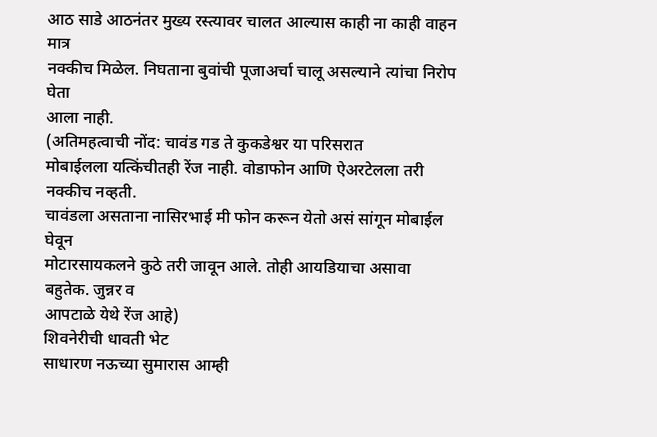आठ साडे आठनंतर मुख्य रस्त्यावर चालत आल्यास काही ना काही वाहन मात्र
नक्कीच मिळेल. निघताना बुवांची पूजाअर्चा चालू असल्याने त्यांचा निरोप घेता
आला नाही.
(अतिमहत्वाची नोंद: चावंड गड ते कुकडेश्वर या परिसरात
मोबाईलला यत्किंचीतही रेंज नाही. वोडाफोन आणि ऐअरटेलला तरी नक्कीच नव्हती.
चावंडला असताना नासिरभाई मी फोन करून येतो असं सांगून मोबाईल घेवून
मोटारसायकलने कुठे तरी जावून आले. तोही आयडियाचा असावा बहुतेक. जुन्नर व
आपटाळे येथे रेंज आहे)
शिवनेरीची धावती भेट
साधारण नऊच्या सुमारास आम्ही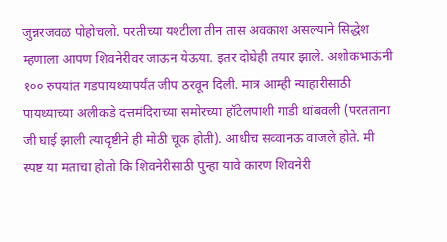जुन्नरजवळ पोहोचलो. परतीच्या यश्टीला तीन तास अवकाश असल्याने सिद्धेश म्हणाला आपण शिवनेरीवर जाऊन येऊया. इतर दोघेही तयार झाले. अशोकभाऊंनी १०० रुपयांत गडपायथ्यापर्यंत जीप ठरवून दिली. मात्र आम्ही न्याहारीसाठी पायथ्याच्या अलीकडे दत्तमंदिराच्या समोरच्या हॉटेलपाशी गाडी थांबवली (परतताना जी घाई झाली त्यादृष्टीने ही मोठी चूक होती). आधीच सव्वानऊ वाजले होते. मी स्पष्ट या मताचा होतो कि शिवनेरीसाठी पुन्हा यावे कारण शिवनेरी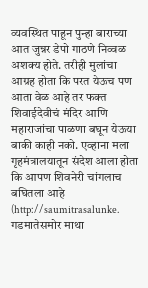व्यवस्थित पाहून पुन्हा बाराच्या आत जुन्नर डेपो गाठणे निव्वळ अशक्य होते. तरीही मुलांचा आग्रह होता कि परत येऊच पण आता वेळ आहे तर फक्त शिवाईदेवीचं मंदिर आणि महाराजांचा पाळणा बघून येऊया बाकी काही नको. एव्हाना मला गृहमंत्रालयातून संदेश आला होता कि आपण शिवनेरी चांगलाच बघितला आहे (http://saumitrasalunke.
गडमातेसमोर माथा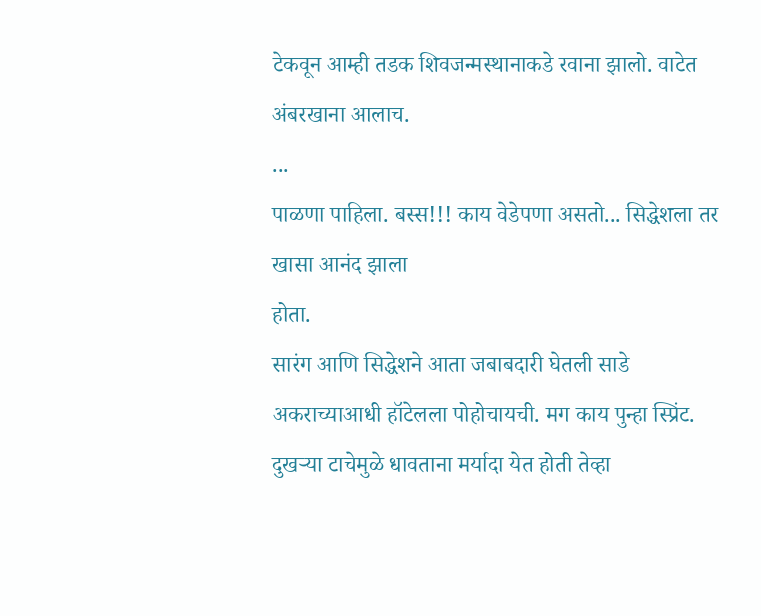टेकवून आम्ही तडक शिवजन्मस्थानाकडे रवाना झालो. वाटेत अंबरखाना आलाच.
...
पाळणा पाहिला. बस्स!!! काय वेडेपणा असतो... सिद्धेशला तर खासा आनंद झाला
होता.
सारंग आणि सिद्धेशने आता जबाबदारी घेतली साडे अकराच्याआधी हॉटेलला पोहोचायची. मग काय पुन्हा स्प्रिंट. दुखऱ्या टाचेमुळे धावताना मर्यादा येत होती तेव्हा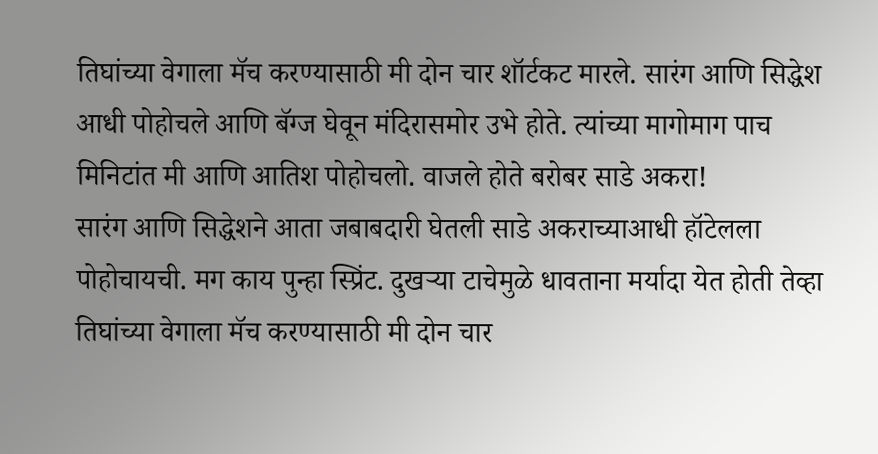तिघांच्या वेगाला मॅच करण्यासाठी मी दोन चार शॉर्टकट मारले. सारंग आणि सिद्धेश आधी पोहोचले आणि बॅग्ज घेवून मंदिरासमोर उभे होते. त्यांच्या मागोमाग पाच मिनिटांत मी आणि आतिश पोहोचलो. वाजले होते बरोबर साडे अकरा!
सारंग आणि सिद्धेशने आता जबाबदारी घेतली साडे अकराच्याआधी हॉटेलला पोहोचायची. मग काय पुन्हा स्प्रिंट. दुखऱ्या टाचेमुळे धावताना मर्यादा येत होती तेव्हा तिघांच्या वेगाला मॅच करण्यासाठी मी दोन चार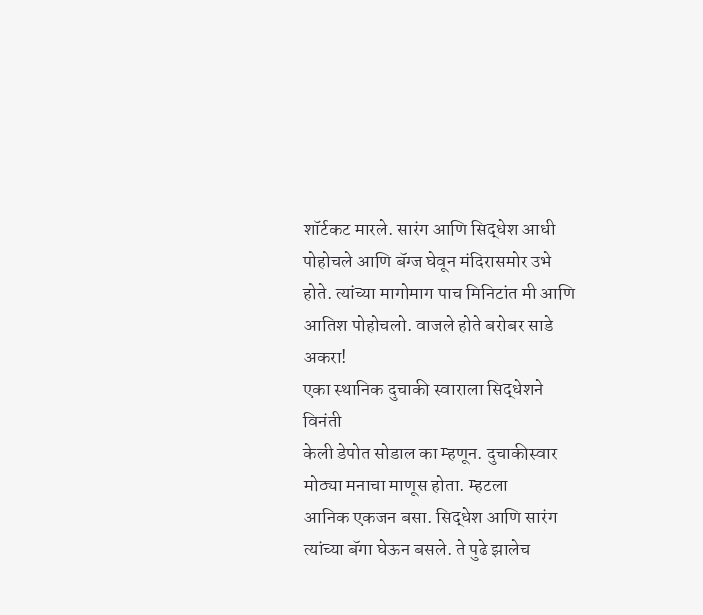शॉर्टकट मारले. सारंग आणि सिद्धेश आधी पोहोचले आणि बॅग्ज घेवून मंदिरासमोर उभे होते. त्यांच्या मागोमाग पाच मिनिटांत मी आणि आतिश पोहोचलो. वाजले होते बरोबर साडे अकरा!
एका स्थानिक दुचाकी स्वाराला सिद्धेशने विनंती
केली डेपोत सोडाल का म्हणून. दुचाकीस्वार मोठ्या मनाचा माणूस होता. म्हटला
आनिक एकजन बसा. सिद्धेश आणि सारंग त्यांच्या बॅगा घेऊन बसले. ते पुढे झालेच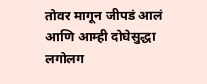तोवर मागून जीपडं आलं आणि आम्ही दोघेसुद्धा लगोलग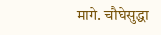मागे. चौघेसुद्धा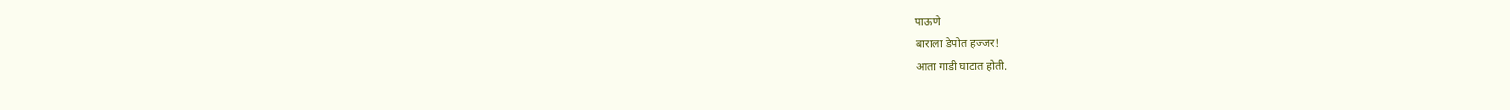पाऊणे
बाराला डेपोत हज्जर!
आता गाडी घाटात होती.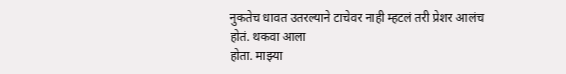नुकतेच धावत उतरल्याने टाचेवर नाही म्हटलं तरी प्रेशर आलंच होतं. थकवा आला
होता. माझ्या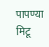पापण्या मिटू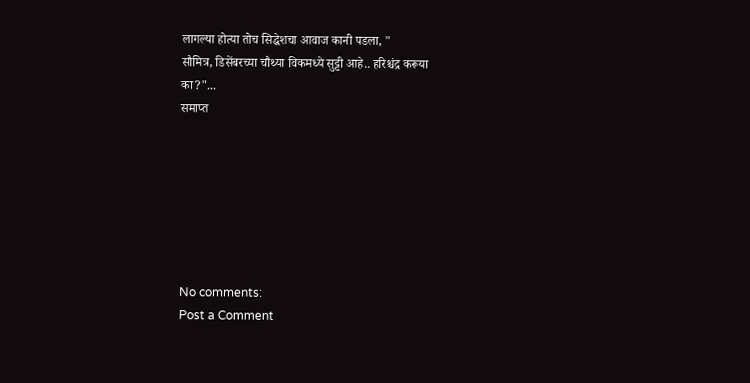लागल्या होत्या तोच सिद्धेशचा आवाज कानी पडला, "
सौमित्र, डिसेंबरच्या चौथ्या विकमध्ये सुट्टी आहे.. हरिश्चंद्र करूया
का?"...
समाप्त







No comments:
Post a Comment